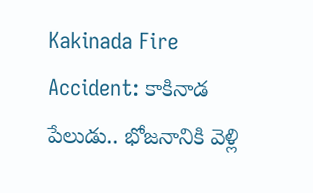Kakinada Fire Accident: కాకినాడ పేలుడు.. భోజనానికి వెళ్లి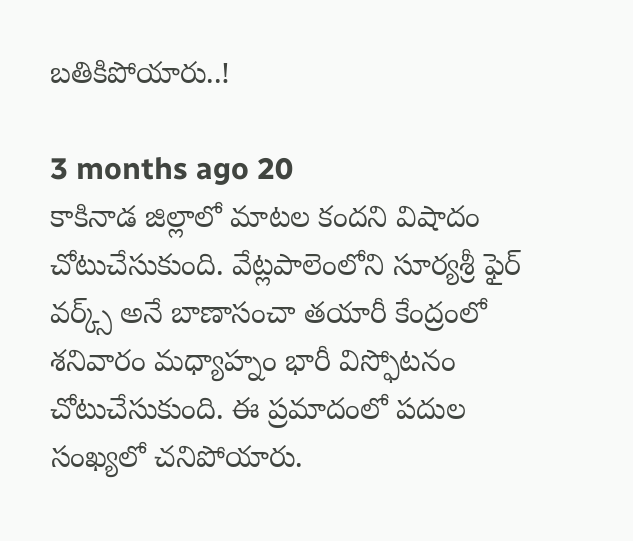బతికిపోయారు..!

3 months ago 20
కాకినాడ జిల్లాలో మాటల కందని విషాదం చోటుచేసుకుంది. వేట్లపాలెంలోని సూర్యశ్రీ ఫైర్ వర్క్స్‌ అనే బాణాసంచా తయారీ కేంద్రంలో శనివారం మధ్యాహ్నం భారీ విస్ఫోటనం చోటుచేసుకుంది. ఈ ప్రమాదంలో పదుల సంఖ్యలో చనిపోయారు.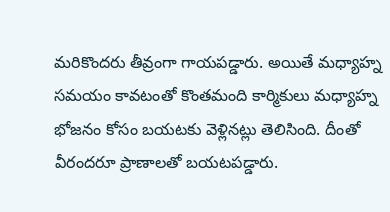మరికొందరు తీవ్రంగా గాయపడ్డారు. అయితే మధ్యాహ్న సమయం కావటంతో కొంతమంది కార్మికులు మధ్యాహ్న భోజనం కోసం బయటకు వెళ్లినట్లు తెలిసింది. దీంతో వీరందరూ ప్రాణాలతో బయటపడ్డారు.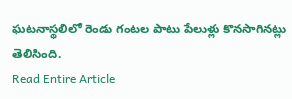ఘటనాస్థలిలో రెండు గంటల పాటు పేలుళ్లు కొనసాగినట్లు తెలిసింది.
Read Entire Article